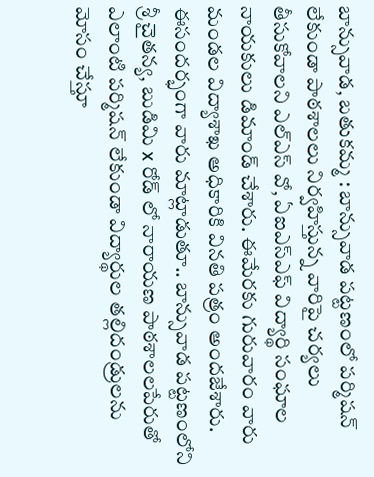బాన్సువాడ, బతుకమ్మ : బాన్సువాడ పట్టణంలో పర్మిషన్ లేకుండా పాఠశాలలు నిర్వహిస్తున్న వారిపై చర్యలు తీసుకోవాలని ఎల్ఎస్ వో, ఏఐఎస్ఎఫ్ విద్యార్థి సంఘాల నాయకులు డిమాండ్ చేశారు. ఈమేరకు గురువారం వారు మండల విద్యాశాఖ అధికారికి వినతి పత్రం అందజేశారు. ఈసందర్భంగా వారు మాట్లాడుతూ.. బాన్సువాడ పట్టణంలోని శ్రీ చైతన్య, బుడిమి x రోడ్ లో నారాయణ పాఠశాలలపేరుతో ఎలాంటి పర్మిషన్ లేకుండా విద్యార్థుల తల్లిదండ్రులను మోసం చేస్తూ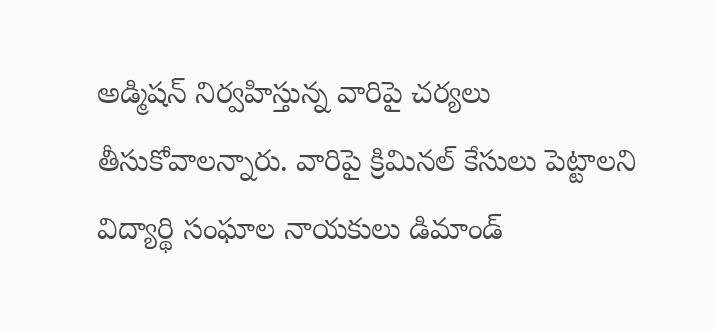అడ్మిషన్ నిర్వహిస్తున్న వారిపై చర్యలు తీసుకోవాలన్నారు. వారిపై క్రిమినల్ కేసులు పెట్టాలని విద్యార్థి సంఘాల నాయకులు డిమాండ్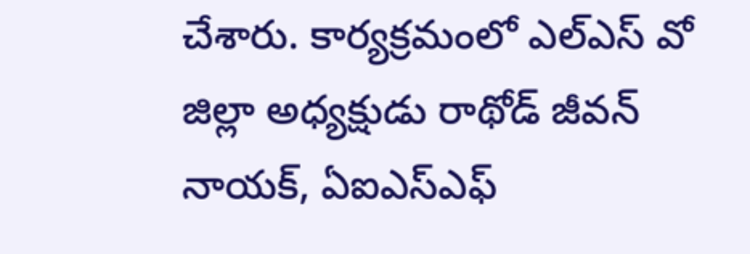చేశారు. కార్యక్రమంలో ఎల్ఎస్ వో జిల్లా అధ్యక్షుడు రాథోడ్ జీవన్ నాయక్, ఏఐఎస్ఎఫ్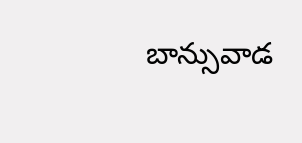బాన్సువాడ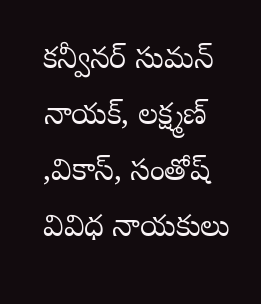కన్వీనర్ సుమన్ నాయక్, లక్ష్మణ్ ,వికాస్, సంతోష్ వివిధ నాయకులు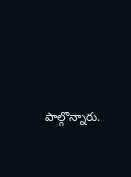పాల్గొన్నారు.